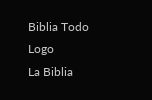Biblia Todo Logo
La Biblia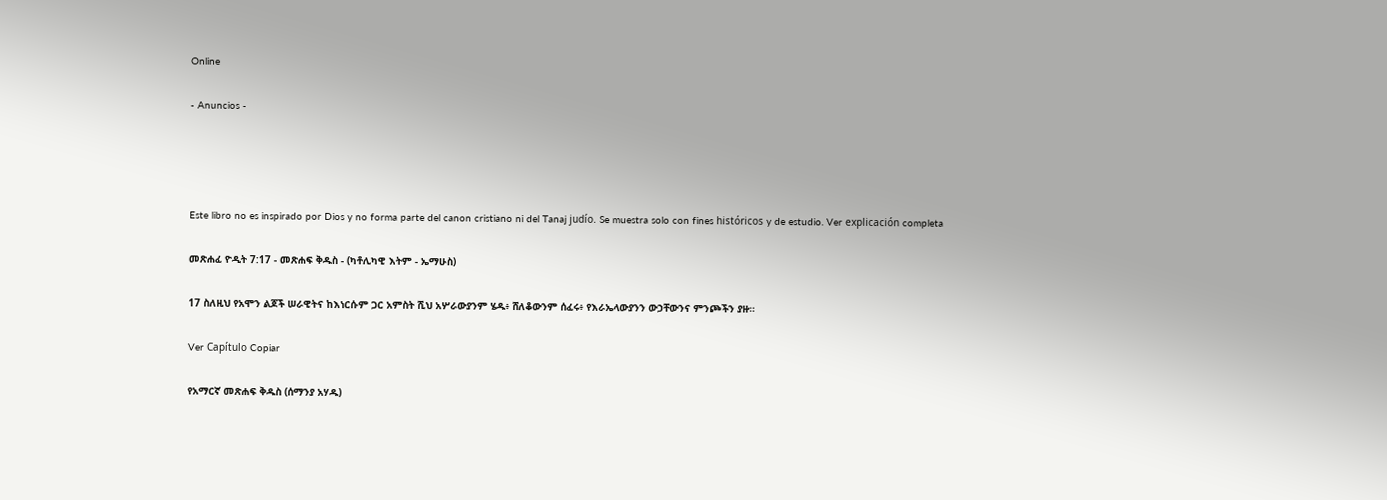Online

- Anuncios -




Este libro no es inspirado por Dios y no forma parte del canon cristiano ni del Tanaj judío. Se muestra solo con fines históricos y de estudio. Ver explicación completa

መጽሐፈ ዮዲት 7:17 - መጽሐፍ ቅዱስ - (ካቶሊካዊ እትም - ኤማሁስ)

17 ስለዚህ የአሞን ልጆች ሠራዊትና ከእነርሱም ጋር አምስት ሺህ አሦራውያንም ሄዱ፥ ሸለቆውንም ሰፈሩ፥ የእራኤላውያንን ውኃቸውንና ምንጮችን ያዙ።

Ver Capítulo Copiar

የአማርኛ መጽሐፍ ቅዱስ (ሰማንያ አሃዱ)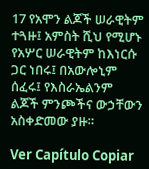17 የአሞን ልጆች ሠራዊትም ተጓዙ፤ አምስት ሺህ የሚሆኑ የአሦር ሠራዊትም ከእነርሱ ጋር ነበሩ፤ በአውሎኒም ሰፈሩ፤ የእስራኤልንም ልጆች ምንጮችና ውኃቸውን አስቀድመው ያዙ።

Ver Capítulo Copiar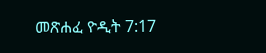መጽሐፈ ዮዲት 7:17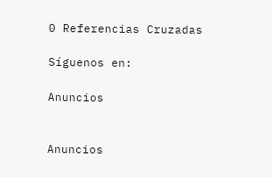0 Referencias Cruzadas

Síguenos en:

Anuncios


Anuncios